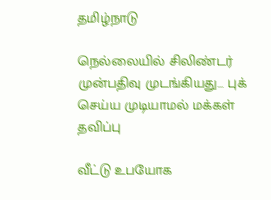தமிழ்நாடு

நெல்லையில் சிலிண்டர் முன்பதிவு முடங்கியது… புக் செய்ய முடியாமல் மக்கள் தவிப்பு

வீட்டு உபயோக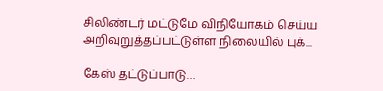சிலிண்டர் மட்டுமே விநியோகம் செய்ய அறிவுறுத்தப்பட்டுள்ள நிலையில் புக்...

கேஸ் தட்டுப்பாடு…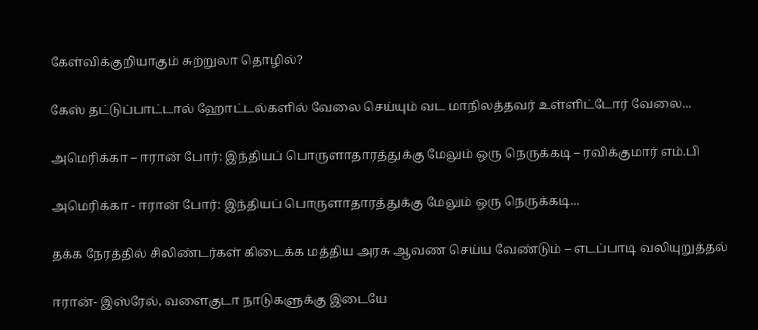கேள்விக்குறியாகும் சுற்றுலா தொழில்?

கேஸ் தட்டுப்பாட்டால் ஹோட்டல்களில் வேலை செய்யும் வட மாநிலத்தவர் உள்ளிட்டோர் வேலை...

அமெரிக்கா – ஈரான் போர்: இந்தியப் பொருளாதாரத்துக்கு மேலும் ஒரு நெருக்கடி – ரவிக்குமார் எம்.பி

அமெரிக்கா - ஈரான் போர்: இந்தியப் பொருளாதாரத்துக்கு மேலும் ஒரு நெருக்கடி...

தக்க நேரத்தில் சிலிண்டர்கள் கிடைக்க மத்திய அரசு ஆவண செய்ய வேண்டும் – எடப்பாடி வலியுறுத்தல்

ஈரான்- இஸ்ரேல், வளைகுடா நாடுகளுக்கு இடையே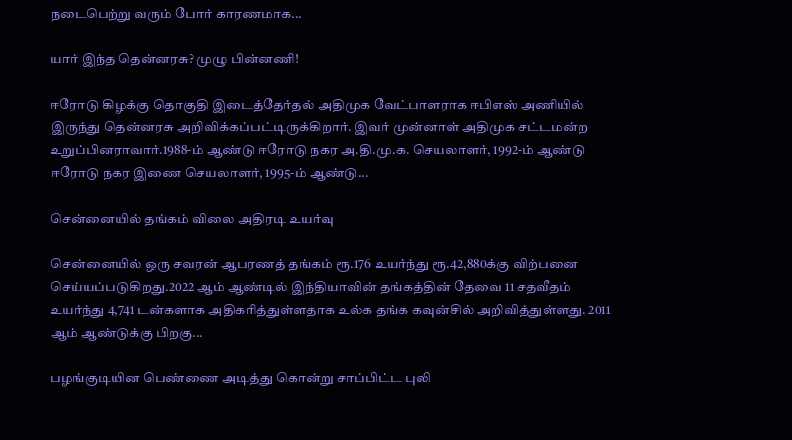நடைபெற்று வரும் போர் காரணமாக...

யார் இந்த தென்னரசு? முழு பின்னணி!

ஈரோடு கிழக்கு தொகுதி இடைத்தேர்தல் அதிமுக வேட்பாளராக ஈபிஎஸ் அணியில் இருந்து தென்னரசு ‌அறிவிக்கப்பட்டிருக்கிறார். இவர் முன்னாள் அதிமுக சட்டமன்ற உறுப்பினராவார்.1988-ம் ஆண்டு ஈரோடு நகர அ.தி.மு.க. செயலாளர், 1992-ம் ஆண்டு ஈரோடு நகர இணை செயலாளர், 1995-ம் ஆண்டு...

சென்னையில் தங்கம் விலை அதிரடி உயர்வு

சென்னையில் ஒரு சவரன் ஆபரணத் தங்கம் ரூ.176 உயர்ந்து ரூ.42,880க்கு விற்பனை செய்யப்படுகிறது.2022 ஆம் ஆண்டில் இந்தியாவின் தங்கத்தின் தேவை 11 சதவீதம் உயர்ந்து 4,741 டன்களாக அதிகரித்துள்ளதாக உல்க தங்க கவுன்சில் அறிவித்துள்ளது. 2011 ஆம் ஆண்டுக்கு பிறகு...

பழங்குடியின பெண்ணை அடித்து கொன்று சாப்பிட்ட புலி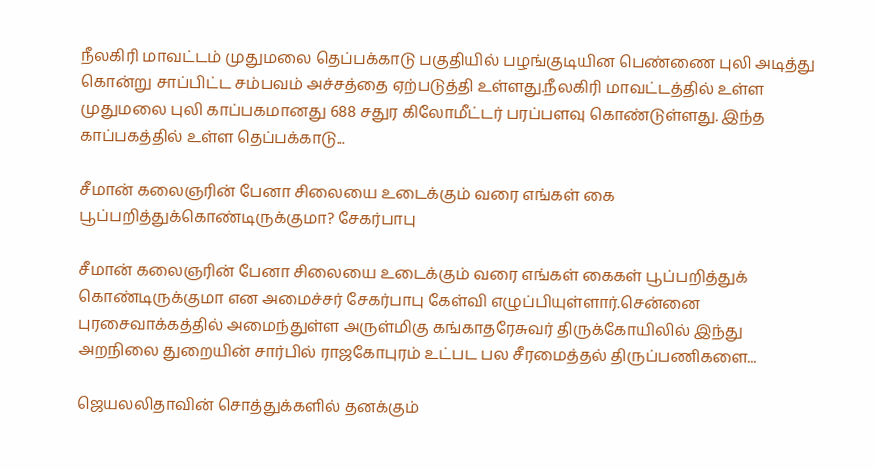நீலகிரி மாவட்டம் முதுமலை தெப்பக்காடு பகுதியில் பழங்குடியின பெண்ணை புலி அடித்து கொன்று சாப்பிட்ட சம்பவம் அச்சத்தை ஏற்படுத்தி உள்ளது.நீலகிரி மாவட்டத்தில் உள்ள முதுமலை புலி காப்பகமானது 688 சதுர கிலோமீட்டர் பரப்பளவு கொண்டுள்ளது. இந்த காப்பகத்தில் உள்ள தெப்பக்காடு...

சீமான் கலைஞரின் பேனா சிலையை உடைக்கும் வரை எங்கள் கை பூப்பறித்துக்கொண்டிருக்குமா? சேகர்பாபு

சீமான் கலைஞரின் பேனா சிலையை உடைக்கும் வரை எங்கள் கைகள் பூப்பறித்துக் கொண்டிருக்குமா என அமைச்சர் சேகர்பாபு கேள்வி எழுப்பியுள்ளார்.சென்னை புரசைவாக்கத்தில் அமைந்துள்ள அருள்மிகு கங்காதரேசுவர் திருக்கோயிலில் இந்து அறநிலை துறையின் சார்பில் ராஜகோபுரம் உட்பட பல சீரமைத்தல் திருப்பணிகளை...

ஜெயலலிதாவின் சொத்துக்களில் தனக்கும்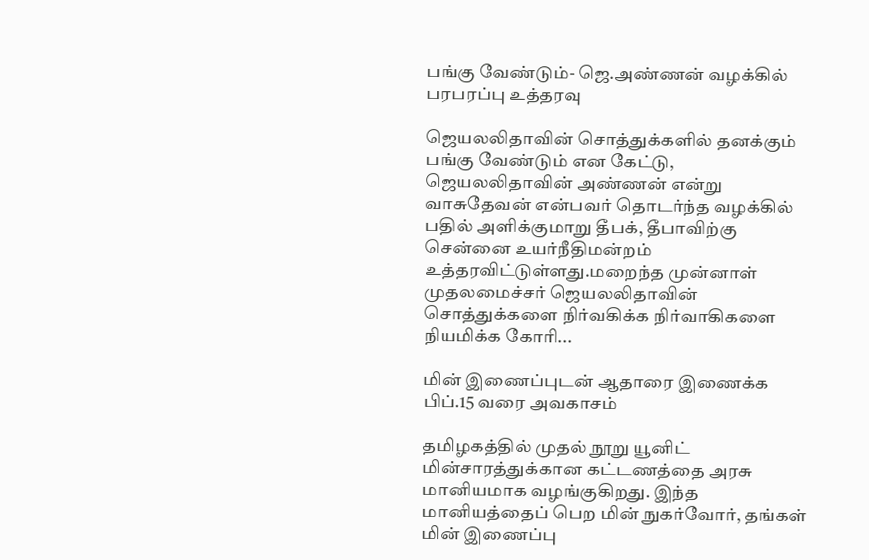பங்கு வேண்டும்- ஜெ.அண்ணன் வழக்கில் பரபரப்பு உத்தரவு

ஜெயலலிதாவின் சொத்துக்களில் தனக்கும் பங்கு வேண்டும் என கேட்டு, ஜெயலலிதாவின் அண்ணன் என்று வாசுதேவன் என்பவர் தொடர்ந்த வழக்கில் பதில் அளிக்குமாறு தீபக், தீபாவிற்கு சென்னை உயர்நீதிமன்றம் உத்தரவிட்டுள்ளது.மறைந்த முன்னாள் முதலமைச்சர் ஜெயலலிதாவின் சொத்துக்களை நிர்வகிக்க நிர்வாகிகளை நியமிக்க கோரி...

மின் இணைப்புடன் ஆதாரை இணைக்க பிப்.15 வரை அவகாசம்

தமிழகத்தில் முதல் நூறு யூனிட் மின்சாரத்துக்கான கட்டணத்தை அரசு மானியமாக வழங்குகிறது. இந்த மானியத்தைப் பெற மின் நுகர்வோர், தங்கள் மின் இணைப்பு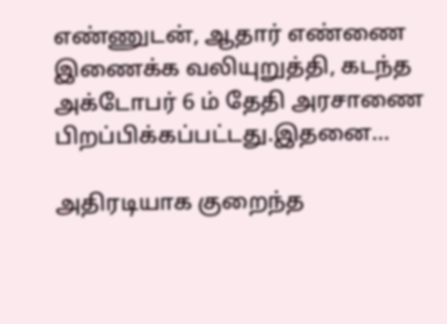எண்ணுடன், ஆதார் எண்ணை இணைக்க வலியுறுத்தி, கடந்த அக்டோபர் 6 ம் தேதி அரசாணை பிறப்பிக்கப்பட்டது.இதனை...

அதிரடியாக குறைந்த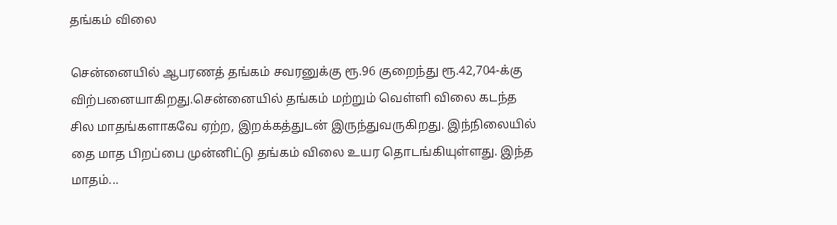தங்கம் விலை

சென்னையில் ஆபரணத் தங்கம் சவரனுக்கு ரூ.96 குறைந்து ரூ.42,704-க்கு விற்பனையாகிறது.சென்னையில் தங்கம் மற்றும் வெள்ளி விலை கடந்த சில மாதங்களாகவே ஏற்ற, இறக்கத்துடன் இருந்துவருகிறது. இந்நிலையில் தை மாத பிறப்பை முன்னிட்டு தங்கம் விலை உயர தொடங்கியுள்ளது. இந்த மாதம்...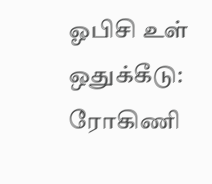ஓபிசி உள் ஒதுக்கீடு: ரோகிணி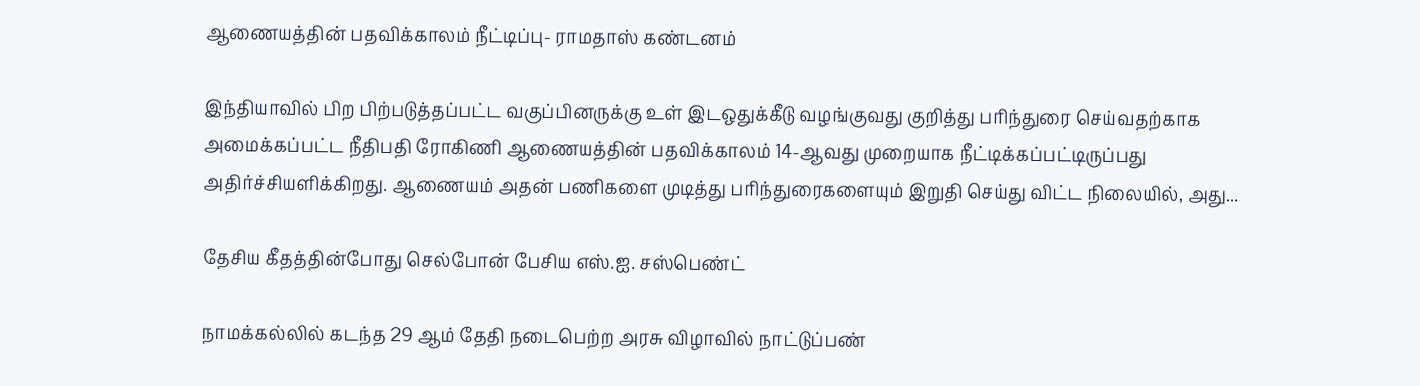ஆணையத்தின் பதவிக்காலம் நீட்டிப்பு- ராமதாஸ் கண்டனம்

இந்தியாவில் பிற பிற்படுத்தப்பட்ட வகுப்பினருக்கு உள் இடஒதுக்கீடு வழங்குவது குறித்து பரிந்துரை செய்வதற்காக அமைக்கப்பட்ட நீதிபதி ரோகிணி ஆணையத்தின் பதவிக்காலம் 14-ஆவது முறையாக நீட்டிக்கப்பட்டிருப்பது அதிர்ச்சியளிக்கிறது. ஆணையம் அதன் பணிகளை முடித்து பரிந்துரைகளையும் இறுதி செய்து விட்ட நிலையில், அது...

தேசிய கீதத்தின்போது செல்போன் பேசிய எஸ்.ஐ. சஸ்பெண்ட்

நாமக்கல்லில் கடந்த 29 ஆம் தேதி நடைபெற்ற அரசு விழாவில் நாட்டுப்பண்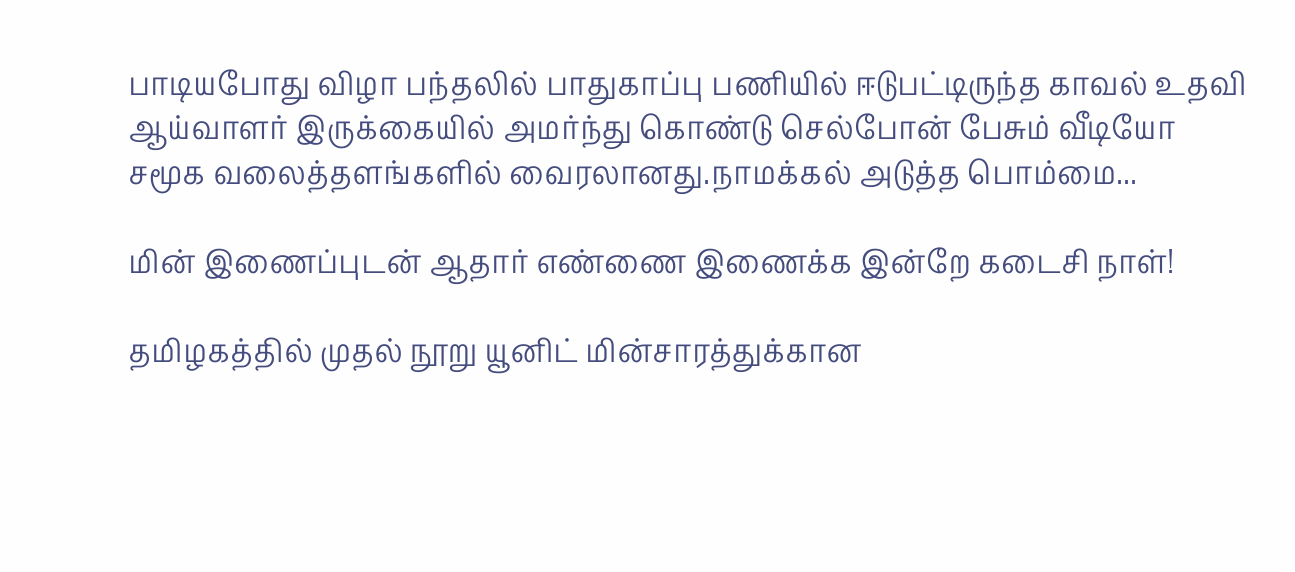பாடியபோது விழா பந்தலில் பாதுகாப்பு பணியில் ஈடுபட்டிருந்த காவல் உதவி ஆய்வாளர் இருக்கையில் அமர்ந்து கொண்டு செல்போன் பேசும் வீடியோ சமூக வலைத்தளங்களில் வைரலானது.நாமக்கல் அடுத்த பொம்மை...

மின் இணைப்புடன் ஆதார் எண்ணை இணைக்க இன்றே கடைசி நாள்!

தமிழகத்தில் முதல் நூறு யூனிட் மின்சாரத்துக்கான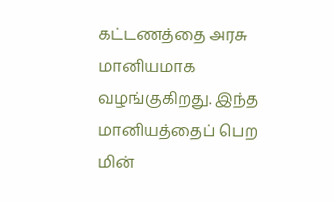கட்டணத்தை அரசு மானியமாக வழங்குகிறது. இந்த மானியத்தைப் பெற மின்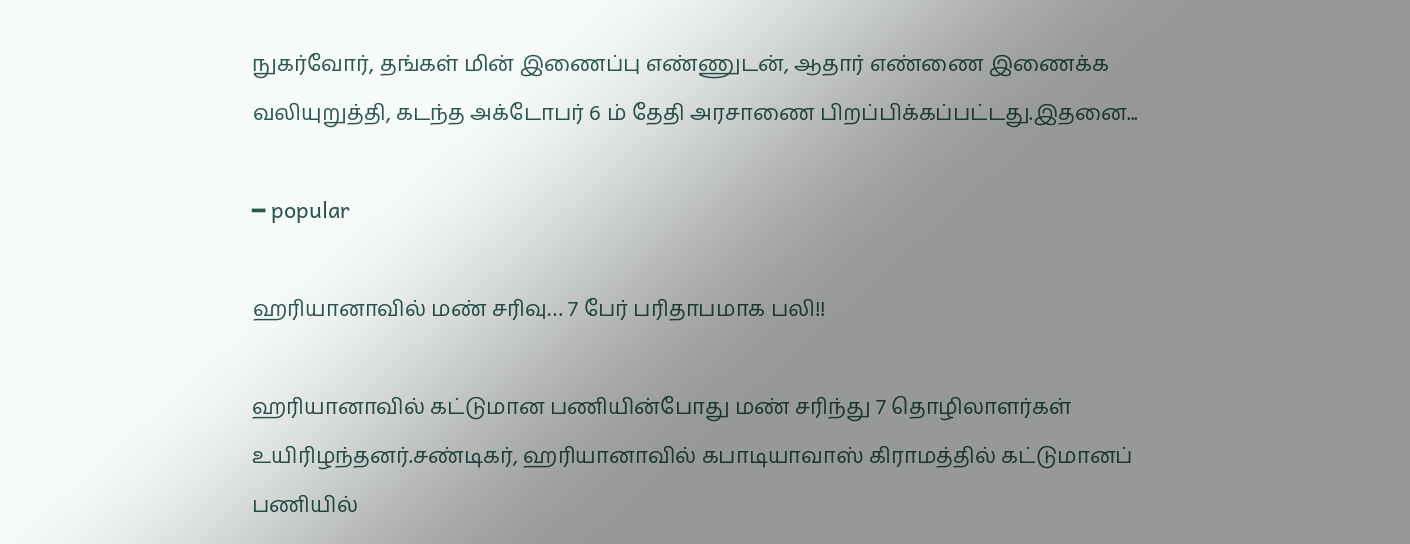நுகர்வோர், தங்கள் மின் இணைப்பு எண்ணுடன், ஆதார் எண்ணை இணைக்க வலியுறுத்தி, கடந்த அக்டோபர் 6 ம் தேதி அரசாணை பிறப்பிக்கப்பட்டது.இதனை...

━ popular

ஹரியானாவில் மண் சரிவு… 7 பேர் பரிதாபமாக பலி!!

ஹரியானாவில் கட்டுமான பணியின்போது மண் சரிந்து 7 தொழிலாளர்கள் உயிரிழந்தனர்.சண்டிகர், ஹரியானாவில் கபாடியாவாஸ் கிராமத்தில் கட்டுமானப் பணியில்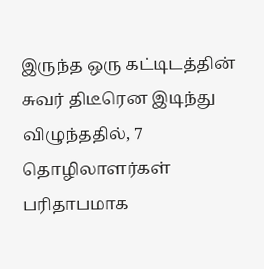இருந்த ஒரு கட்டிடத்தின் சுவர் திடீரென இடிந்து விழுந்ததில், 7 தொழிலாளர்கள் பரிதாபமாக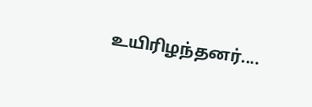உயிரிழந்தனர்....